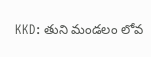KKD: తుని మండలం లోవ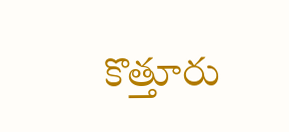కొత్తూరు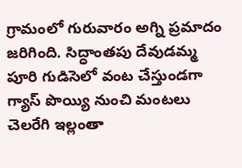గ్రామంలో గురువారం అగ్ని ప్రమాదం జరిగింది. సిద్ధాంతపు దేవుడమ్మ పూరి గుడిసెలో వంట చేస్తుండగా గ్యాస్ పొయ్యి నుంచి మంటలు చెలరేగి ఇల్లంతా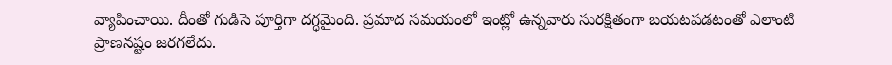వ్యాపించాయి. దీంతో గుడిసె పూర్తిగా దగ్ధమైంది. ప్రమాద సమయంలో ఇంట్లో ఉన్నవారు సురక్షితంగా బయటపడటంతో ఎలాంటి ప్రాణనష్టం జరగలేదు.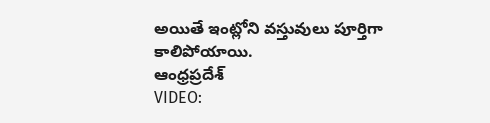అయితే ఇంట్లోని వస్తువులు పూర్తిగా కాలిపోయాయి.
ఆంధ్రప్రదేశ్
VIDEO: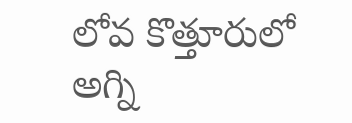లోవ కొత్తూరులో అగ్ని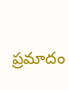ప్రమాదం